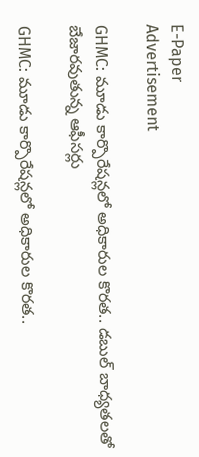E-Paper
Advertisement

GHMC: మూడు కార్పొరేషన్లలో అధికారుల కొరత.. డబుల్ బాధ్యతలతో బేజారవుతున్న ఆఫీసర్లు

GHMC: మూడు కార్పొరేషన్లలో అధికారుల కొరత..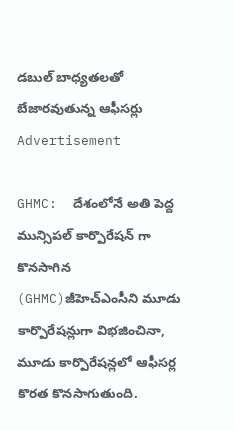డబుల్ బాధ్యతలతో బేజారవుతున్న ఆఫీసర్లు
Advertisement

GHMC:  దేశంలోనే అతి పెద్ద మున్సిపల్ కార్పొరేషన్ గా కొనసాగిన (GHMC)జీహెచ్ఎంసీని మూడు కార్పొరేషన్లుగా విభజించినా, మూడు కార్పొరేషన్లలో ఆఫీసర్ల కొరత కొనసాగుతుంది.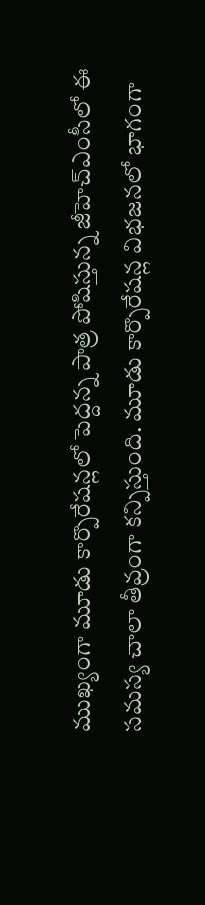ముఖ్యంగా మూడు కార్పొరేషన్లలో పెద్దన్న పాత్ర పోషిస్తున్న జీహెచ్ఎంసీలో ఈ సమస్య చాలా తీవ్రంగా కన్పిస్తుంది. మూడు కార్పొరేషన్ల విభజనలో భాగంగా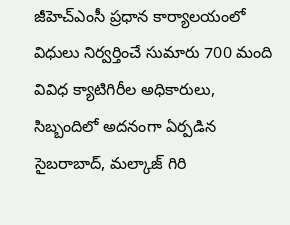జీహెచ్ఎంసీ ప్రధాన కార్యాలయంలో విధులు నిర్వర్తించే సుమారు 700 మంది వివిధ క్యాటిగిరీల అధికారులు, సిబ్బందిలో అదనంగా ఏర్పడిన సైబరాబాద్, మల్కాజ్ గిరి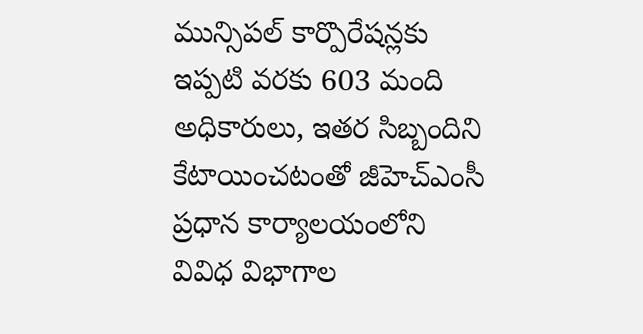మున్సిపల్ కార్పొరేషన్లకు ఇప్పటి వరకు 603 మంది అధికారులు, ఇతర సిబ్బందిని కేటాయించటంతో జీహెచ్ఎంసీ ప్రధాన కార్యాలయంలోని వివిధ విభాగాల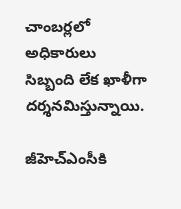చాంబర్లలో అధికారులు సిబ్బంది లేక ఖాళీగా దర్శనమిస్తున్నాయి.

జీహెచ్ఎంసీకి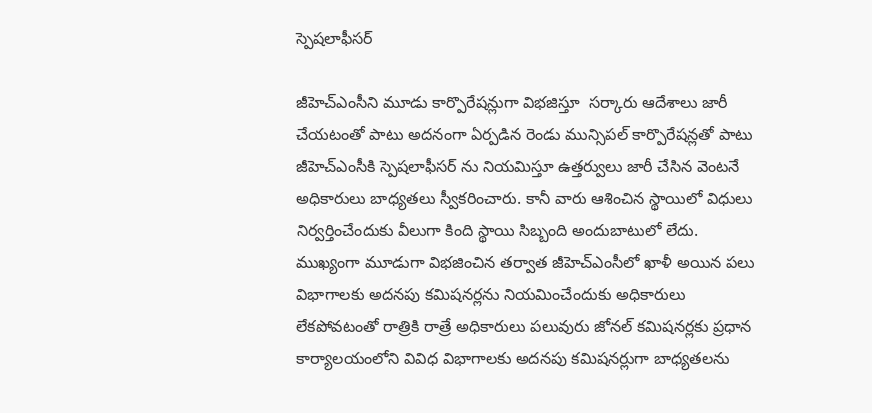స్పెషలాఫీసర్

జీహెచ్ఎంసీని మూడు కార్పొరేషన్లుగా విభజిస్తూ  సర్కారు ఆదేశాలు జారీ చేయటంతో పాటు అదనంగా ఏర్పడిన రెండు మున్సిపల్ కార్పొరేషన్లతో పాటు జీహెచ్ఎంసీకి స్పెషలాఫీసర్ ను నియమిస్తూ ఉత్తర్వులు జారీ చేసిన వెంటనే అధికారులు బాధ్యతలు స్వీకరించారు. కానీ వారు ఆశించిన స్థాయిలో విధులు నిర్వర్తించేందుకు వీలుగా కింది స్థాయి సిబ్బంది అందుబాటులో లేదు. ముఖ్యంగా మూడుగా విభజించిన తర్వాత జీహెచ్ఎంసీలో ఖాళీ అయిన పలు విభాగాలకు అదనపు కమిషనర్లను నియమించేందుకు అధికారులు లేకపోవటంతో రాత్రికి రాత్రే అధికారులు పలువురు జోనల్ కమిషనర్లకు ప్రధాన కార్యాలయంలోని వివిధ విభాగాలకు అదనపు కమిషనర్లుగా బాధ్యతలను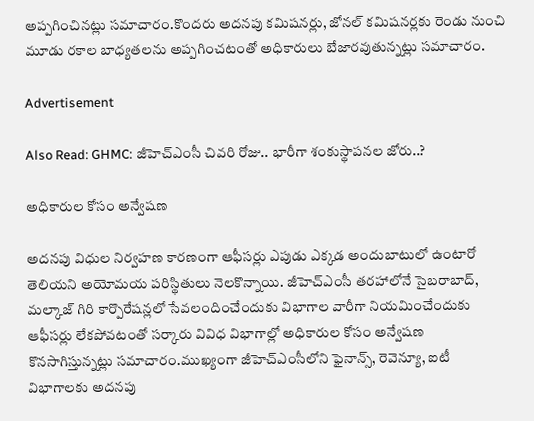అప్పగించినట్లు సమాచారం.కొందరు అదనపు కమిషనర్లు, జోనల్ కమిషనర్లకు రెండు నుంచి మూడు రకాల బాధ్యతలను అప్పగించటంతో అధికారులు బేజారవుతున్నట్లు సమాచారం.

Advertisement

Also Read: GHMC: జీహెచ్ఎంసీ చివరి రోజు.. భారీగా శంకుస్థాపనల జోరు..?

అధికారుల కోసం అన్వేషణ

అదనపు విధుల నిర్వహణ కారణంగా ఆఫీసర్లు ఎపుడు ఎక్కడ అందుబాటులో ఉంటారో తెలియని అయోమయ పరిస్థితులు నెలకొన్నాయి. జీహెచ్ఎంసీ తరహాలోనే సైబరాబాద్, మల్కాజ్ గిరి కార్పొరేషన్లలో సేవలందించేందుకు విభాగాల వారీగా నియమించేందుకు ఆఫీసర్లు లేకపోవటంతో సర్కారు వివిధ విభాగాల్లో అధికారుల కోసం అన్వేషణ కొనసాగిస్తున్నట్లు సమాచారం.ముఖ్యంగా జీహెచ్ఎంసీలోని ఫైనాన్స్, రెవెన్యూ, ఐటీ విభాగాలకు అదనపు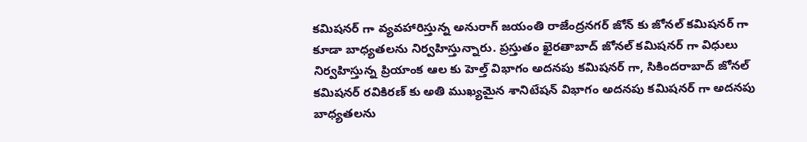కమిషనర్ గా వ్యవహారిస్తున్న అనురాగ్ జయంతి రాజేంద్రనగర్ జోన్ కు జోనల్ కమిషనర్ గా కూడా బాధ్యతలను నిర్వహిస్తున్నారు. ప్రస్తుతం ఖైరతాబాద్ జోనల్ కమిషనర్ గా విధులు నిర్వహిస్తున్న ప్రియాంక ఆల కు హెల్త్ విభాగం అదనపు కమిషనర్ గా, సికిందరాబాద్ జోనల్ కమిషనర్ రవికిరణ్ కు అతి ముఖ్యమైన శానిటేషన్ విభాగం అదనపు కమిషనర్ గా అదనపు బాధ్యతలను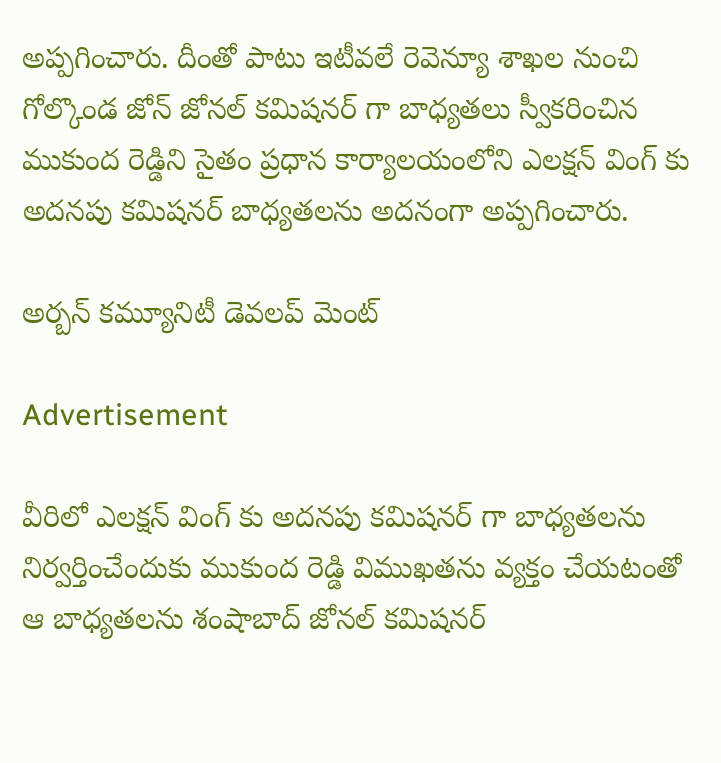అప్పగించారు. దీంతో పాటు ఇటీవలే రెవెన్యూ శాఖల నుంచి గోల్కొండ జోన్ జోనల్ కమిషనర్ గా బాధ్యతలు స్వీకరించిన ముకుంద రెడ్డిని సైతం ప్రధాన కార్యాలయంలోని ఎలక్షన్ వింగ్ కు అదనపు కమిషనర్ బాధ్యతలను అదనంగా అప్పగించారు.

అర్బన్ కమ్యూనిటీ డెవలప్ మెంట్

Advertisement

వీరిలో ఎలక్షన్ వింగ్ కు అదనపు కమిషనర్ గా బాధ్యతలను నిర్వర్తించేందుకు ముకుంద రెడ్డి విముఖతను వ్యక్తం చేయటంతో ఆ బాధ్యతలను శంషాబాద్ జోనల్ కమిషనర్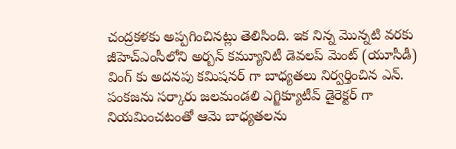చంద్రకళకు అప్పగించినట్లు తెలిసింది. ఇక నిన్న మొన్నటి వరకు జీహెచ్ఎంసీలోని అర్బన్ కమ్యూనిటీ డెవలప్ మెంట్ (యూసీడీ) వింగ్ కు అదనపు కమిషనర్ గా బాధ్యతలు నిర్వర్తించిన ఎన్. పంకజను సర్కారు జలమండలి ఎగ్జిక్యూటీవ్ డైరెక్టర్ గా నియమించటంతో ఆమె బాధ్యతలను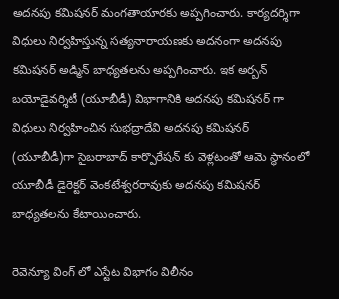అదనపు కమిషనర్ మంగతాయారకు అప్పగించారు. కార్యదర్శిగా విధులు నిర్వహిస్తున్న సత్యనారాయణకు అదనంగా అదనపు కమిషనర్ అడ్మిన్ బాధ్యతలను అప్పగించారు. ఇక అర్బన్ బయోడైవర్శిటీ (యూబీడీ) విభాగానికి అదనపు కమిషనర్ గా విధులు నిర్వహించిన సుభద్రాదేవి అదనపు కమిషనర్ (యూబీడీ)గా సైబరాబాద్ కార్పొరేషన్ కు వెళ్లటంతో ఆమె స్థానంలో యూబీడీ డైరెక్టర్ వెంకటేశ్వరరావుకు అదనపు కమిషనర్ బాధ్యతలను కేటాయించారు.

రెవెన్యూ వింగ్ లో ఎస్టేట విభాగం విలీనం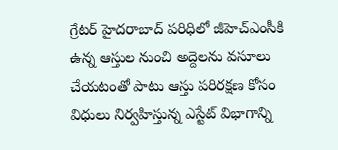గ్రేటర్ హైదరాబాద్ పరిధిలో జీహెచ్ఎంసీకి ఉన్న ఆస్తుల నుంచి అద్దెలను వసూలు చేయటంతో పాటు ఆస్తు పరిరక్షణ కోసం విధులు నిర్వహిస్తున్న ఎస్టేట్ విభాగాన్ని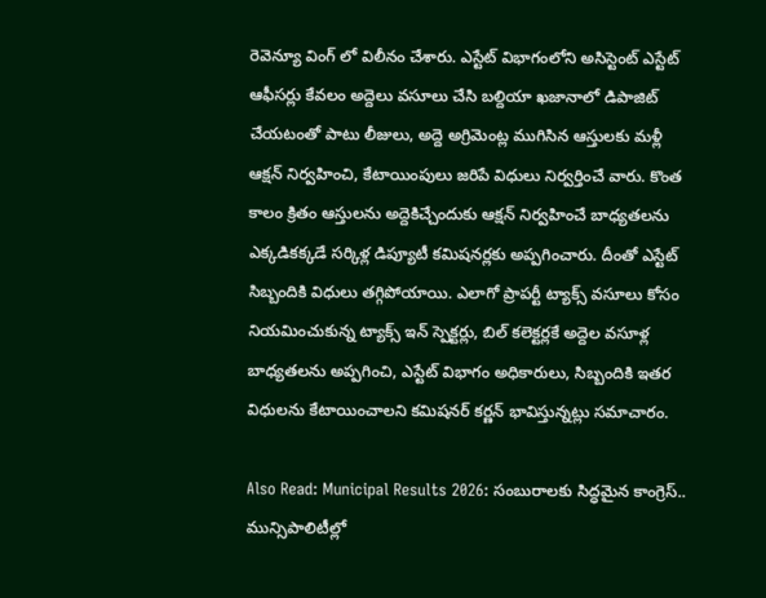రెవెన్యూ వింగ్ లో విలీనం చేశారు. ఎస్టేట్ విభాగంలోని అసిస్టెంట్ ఎస్టేట్ ఆఫీసర్లు కేవలం అద్దెలు వసూలు చేసి బల్దియా ఖజానాలో డిపాజిట్ చేయటంతో పాటు లీజులు, అద్దె అగ్రిమెంట్ల ముగిసిన ఆస్తులకు మళ్లీ ఆక్షన్ నిర్వహించి, కేటాయింపులు జరిపే విధులు నిర్వర్తించే వారు. కొంత కాలం క్రితం ఆస్తులను అద్దెకిచ్చేందుకు ఆక్షన్ నిర్వహించే బాధ్యతలను ఎక్కడికక్కడే సర్కిళ్ల డిప్యూటీ కమిషనర్లకు అప్పగించారు. దీంతో ఎస్టేట్ సిబ్బందికి విధులు తగ్గిపోయాయి. ఎలాగో ప్రాపర్టీ ట్యాక్స్ వసూలు కోసం నియమించుకున్న ట్యాక్స్ ఇన్ స్పెక్టర్లు, బిల్ కలెక్టర్లకే అద్దెల వసూళ్ల బాధ్యతలను అప్పగించి, ఎస్టేట్ విభాగం అధికారులు, సిబ్బందికి ఇతర విధులను కేటాయించాలని కమిషనర్ కర్ణన్ భావిస్తున్నట్లు సమాచారం.

Also Read: Municipal Results 2026: సంబురాలకు సిద్ధమైన కాంగ్రెస్.. మున్సిపాలిటీల్లో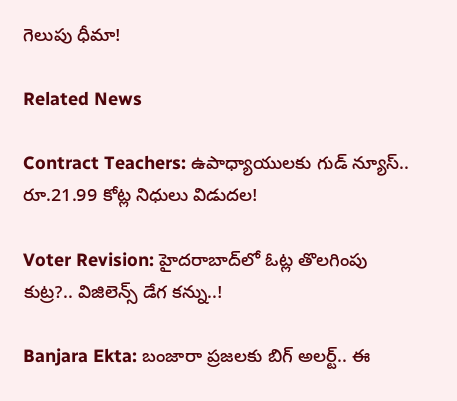గెలుపు ధీమా!

Related News

Contract Teachers: ఉపాధ్యాయులకు గుడ్ న్యూస్.. రూ.21.99 కోట్ల నిధులు విడుదల!

Voter Revision: హైదరాబాద్‌లో ఓట్ల తొలగింపు కుట్ర?.. విజిలెన్స్ డేగ కన్ను..!

Banjara Ekta: బంజారా ప్రజలకు బిగ్ అలర్ట్.. ఈ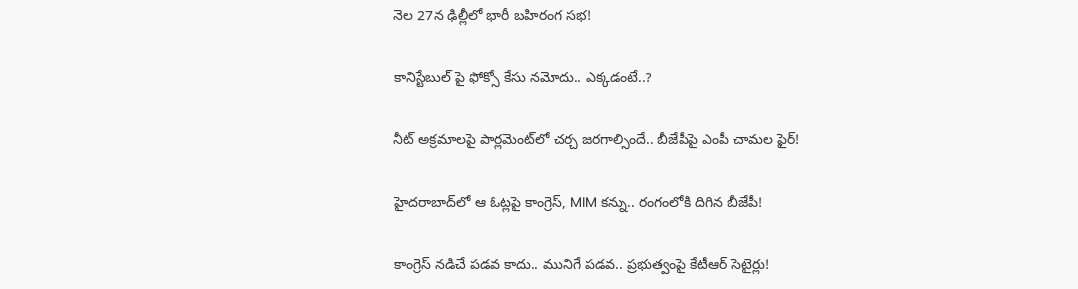నెల 27న ఢిల్లీలో భారీ బహిరంగ సభ!

కానిస్టేబుల్ పై ఫోక్సో కేసు నమోదు.. ఎక్కడంటే..?

నీట్ అక్రమాలపై పార్లమెంట్‌లో చర్చ జరగాల్సిందే.. బీజేపీపై ఎంపీ చామల ఫైర్!

హైదరాబాద్‌లో ఆ ఓట్లపై కాంగ్రెస్, MIM కన్ను.. రంగంలోకి దిగిన బీజేపీ!

కాంగ్రెస్ నడిచే పడవ కాదు.. మునిగే పడవ.. ప్రభుత్వంపై కేటీఆర్ సెటైర్లు!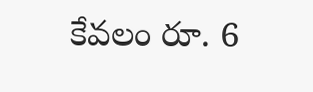కేవలం రూ. 6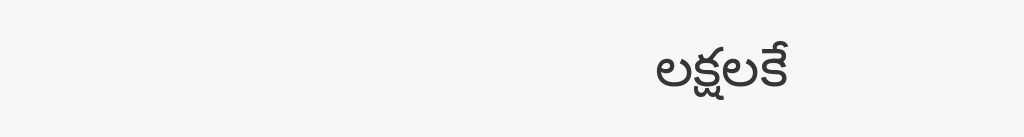లక్షలకే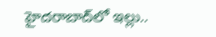హైదరాబాద్‌లో ఇల్లు..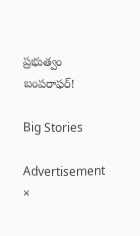ప్రభుత్వం బంపరాఫర్!

Big Stories

Advertisement
×